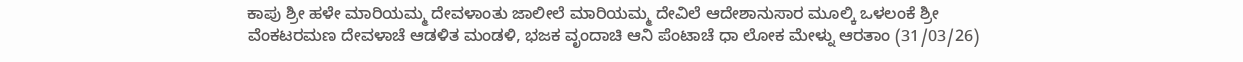ಕಾಪು ಶ್ರೀ ಹಳೇ ಮಾರಿಯಮ್ಮ ದೇವಳಾಂತು ಜಾಲೀಲೆ ಮಾರಿಯಮ್ಮ ದೇವಿಲೆ ಆದೇಶಾನುಸಾರ ಮೂಲ್ಕಿ ಒಳಲಂಕೆ ಶ್ರೀ ವೆಂಕಟರಮಣ ದೇವಳಾಚೆ ಆಡಳಿತ ಮಂಡಳಿ, ಭಜಕ ವೃಂದಾಚಿ ಆನಿ ಪೆಂಟಾಚೆ ಧಾ ಲೋಕ ಮೇಳ್ನು ಆರತಾಂ (31/03/26)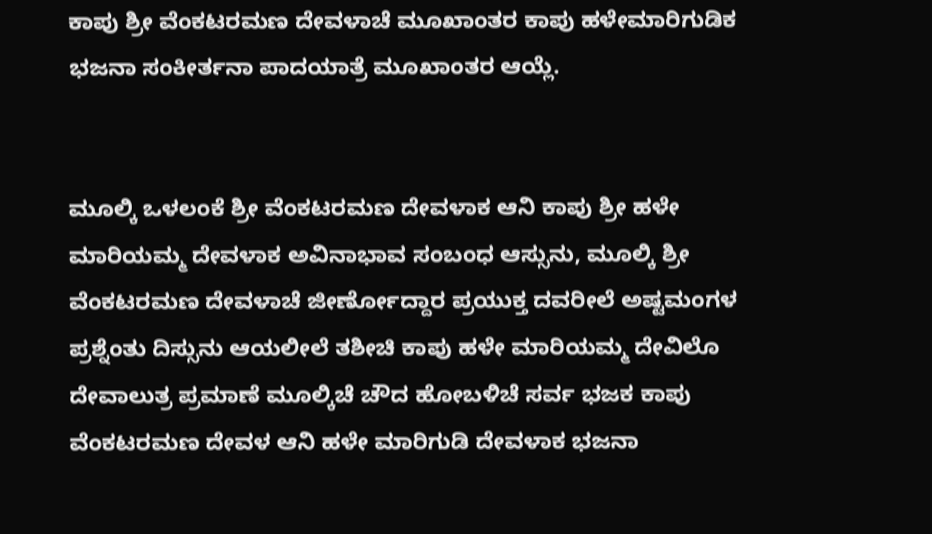ಕಾಪು ಶ್ರೀ ವೆಂಕಟರಮಣ ದೇವಳಾಚೆ ಮೂಖಾಂತರ ಕಾಪು ಹಳೇಮಾರಿಗುಡಿಕ ಭಜನಾ ಸಂಕೀರ್ತನಾ ಪಾದಯಾತ್ರೆ ಮೂಖಾಂತರ ಆಯ್ಲೆ.


ಮೂಲ್ಕಿ ಒಳಲಂಕೆ ಶ್ರೀ ವೆಂಕಟರಮಣ ದೇವಳಾಕ ಆನಿ ಕಾಪು ಶ್ರೀ ಹಳೇ ಮಾರಿಯಮ್ಮ ದೇವಳಾಕ ಅವಿನಾಭಾವ ಸಂಬಂಧ ಆಸ್ಸುನು, ಮೂಲ್ಕಿ ಶ್ರೀ ವೆಂಕಟರಮಣ ದೇವಳಾಚೆ ಜೀರ್ಣೋದ್ದಾರ ಪ್ರಯುಕ್ತ ದವರೀಲೆ ಅಷ್ಟಮಂಗಳ ಪ್ರಶ್ನೆಂತು ದಿಸ್ಸುನು ಆಯಲೀಲೆ ತಶೀಚಿ ಕಾಪು ಹಳೇ ಮಾರಿಯಮ್ಮ ದೇವಿಲೊ ದೇವಾಲುತ್ರ ಪ್ರಮಾಣೆ ಮೂಲ್ಕಿಚೆ ಚೌದ ಹೋಬಳಿಚೆ ಸರ್ವ ಭಜಕ ಕಾಪು ವೆಂಕಟರಮಣ ದೇವಳ ಆನಿ ಹಳೇ ಮಾರಿಗುಡಿ ದೇವಳಾಕ ಭಜನಾ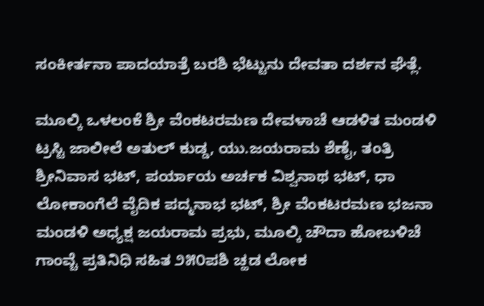ಸಂಕೀರ್ತನಾ ಪಾದಯಾತ್ರೆ ಬರಶಿ ಭೆಟ್ಟುನು ದೇವತಾ ದರ್ಶನ ಘೆತ್ಲೆ.

ಮೂಲ್ಕಿ ಒಳಲಂಕೆ ಶ್ರೀ ವೆಂಕಟರಮಣ ದೇವಳಾಚೆ ಆಡಳಿತ ಮಂಡಳಿ ಟ್ರಸ್ಟಿ ಜಾಲೀಲೆ ಅತುಲ್ ಕುಡ್ಡ, ಯು.ಜಯರಾಮ ಶೆಣೈ, ತಂತ್ರಿ ಶ್ರೀನಿವಾಸ ಭಟ್, ಪರ್ಯಾಯ ಅರ್ಚಕ ವಿಶ್ವನಾಥ ಭಟ್, ಧಾ ಲೋಕಾಂಗೆಲೆ ವೈದಿಕ ಪದ್ಮನಾಭ ಭಟ್, ಶ್ರೀ ವೆಂಕಟರಮಣ ಭಜನಾ ಮಂಡಳಿ ಅಧ್ಯಕ್ಷ ಜಯರಾಮ ಪ್ರಭು, ಮೂಲ್ಕಿ ಚೌದಾ ಹೋಬಳಿಚೆ ಗಾಂವ್ಚೆ ಪ್ರತಿನಿಧಿ ಸಹಿತ ೨೫೦ಪಶಿ ಚ್ಹಡ ಲೋಕ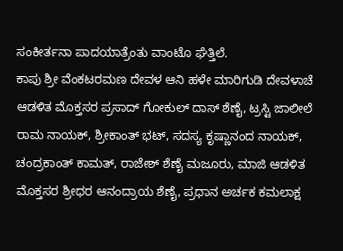ಸಂಕೀರ್ತನಾ ಪಾದಯಾತ್ರೆಂತು ವಾಂಟೊ ಘೆತ್ತಿಲೆ.
ಕಾಪು ಶ್ರೀ ವೆಂಕಟರಮಣ ದೇವಳ ಆನಿ ಹಳೇ ಮಾರಿಗುಡಿ ದೇವಳಾಚೆ ಆಡಳಿತ ಮೊಕ್ತಸರ ಪ್ರಸಾದ್ ಗೋಕುಲ್ ದಾಸ್ ಶೆಣೈ, ಟ್ರಸ್ಟಿ ಜಾಲೀಲೆ ರಾಮ ನಾಯಕ್, ಶ್ರೀಕಾಂತ್ ಭಟ್, ಸದಸ್ಯ ಕೃಷ್ಣಾನಂದ ನಾಯಕ್, ಚಂದ್ರಕಾಂತ್ ಕಾಮತ್, ರಾಜೇಶ್ ಶೆಣೈ ಮಜೂರು, ಮಾಜಿ ಆಡಳಿತ ಮೊಕ್ತಸರ ಶ್ರೀಧರ ಆನಂದ್ರಾಯ ಶೆಣೈ, ಪ್ರಧಾನ ಅರ್ಚಕ ಕಮಲಾಕ್ಷ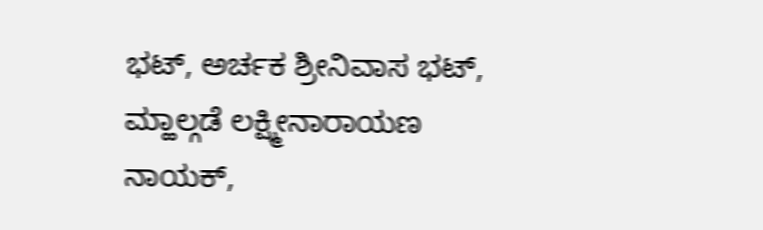ಭಟ್, ಅರ್ಚಕ ಶ್ರೀನಿವಾಸ ಭಟ್, ಮ್ಹಾಲ್ಗಡೆ ಲಕ್ಷ್ಮೀನಾರಾಯಣ ನಾಯಕ್,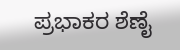ಪ್ರಭಾಕರ ಶೆಣೈ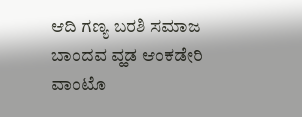ಆದಿ ಗಣ್ಯ ಬರಶಿ ಸಮಾಜ ಬಾಂದವ ವ್ಹಡ ಆಂಕಡೇರಿ ವಾಂಟೊ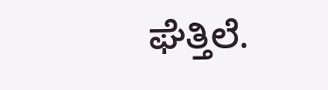ಘೆತ್ತಿಲೆ.